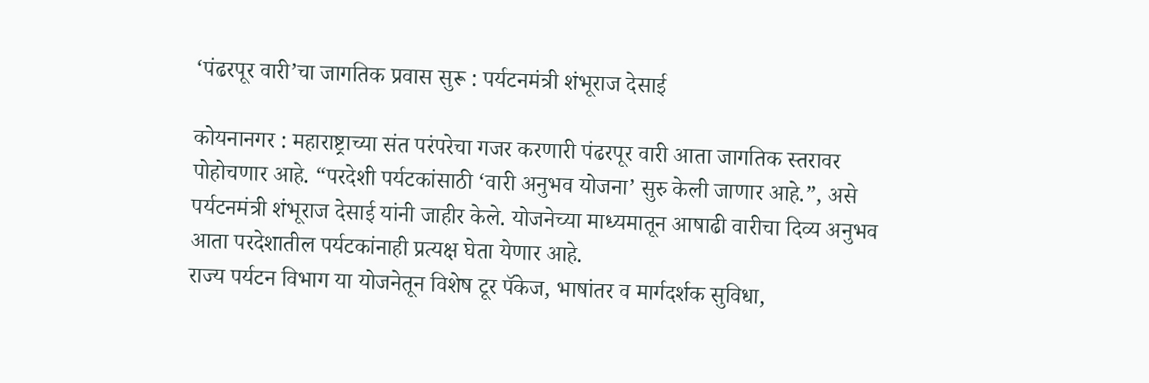‘पंढरपूर वारी’चा जागतिक प्रवास सुरू : पर्यटनमंत्री शंभूराज देसाई

कोयनानगर : महाराष्ट्राच्या संत परंपरेचा गजर करणारी पंढरपूर वारी आता जागतिक स्तरावर पोहोचणार आहे. “परदेशी पर्यटकांसाठी ‘वारी अनुभव योजना’ सुरु केली जाणार आहे.”, असे पर्यटनमंत्री शंभूराज देसाई यांनी जाहीर केले. योजनेच्या माध्यमातून आषाढी वारीचा दिव्य अनुभव आता परदेशातील पर्यटकांनाही प्रत्यक्ष घेता येणार आहे.
राज्य पर्यटन विभाग या योजनेतून विशेष टूर पॅकेज, भाषांतर व मार्गदर्शक सुविधा,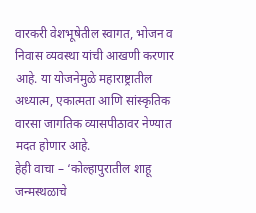वारकरी वेशभूषेतील स्वागत, भोजन व निवास व्यवस्था यांची आखणी करणार आहे. या योजनेमुळे महाराष्ट्रातील अध्यात्म, एकात्मता आणि सांस्कृतिक वारसा जागतिक व्यासपीठावर नेण्यात मदत होणार आहे.
हेही वाचा – ‘कोल्हापुरातील शाहू जन्मस्थळाचे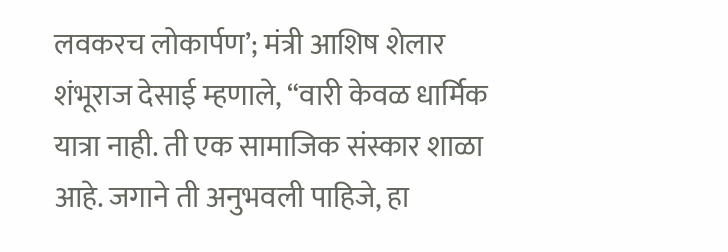लवकरच लोकार्पण’; मंत्री आशिष शेलार
शंभूराज देसाई म्हणाले, “वारी केवळ धार्मिक यात्रा नाही. ती एक सामाजिक संस्कार शाळा आहे. जगाने ती अनुभवली पाहिजे, हा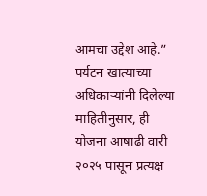आमचा उद्देश आहे.” पर्यटन खात्याच्या अधिकाऱ्यांनी दिलेल्या माहितीनुसार, ही योजना आषाढी वारी २०२५ पासून प्रत्यक्ष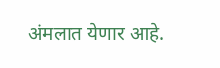अंमलात येणार आहे.